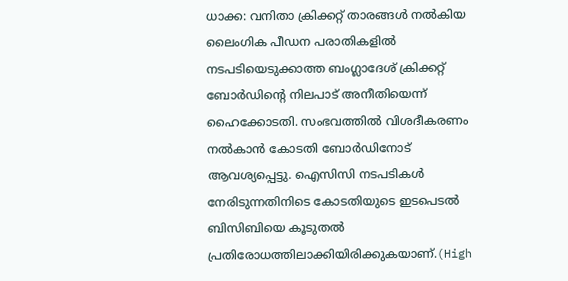ധാക്ക: വനിതാ ക്രിക്കറ്റ് താരങ്ങൾ നൽകിയ ലൈംഗിക പീഡന പരാതികളിൽ നടപടിയെടുക്കാത്ത ബംഗ്ലാദേശ് ക്രിക്കറ്റ് ബോർഡിന്റെ നിലപാട് അനീതിയെന്ന് ഹൈക്കോടതി. സംഭവത്തിൽ വിശദീകരണം നൽകാൻ കോടതി ബോർഡിനോട് ആവശ്യപ്പെട്ടു. ഐസിസി നടപടികൾ നേരിടുന്നതിനിടെ കോടതിയുടെ ഇടപെടൽ ബിസിബിയെ കൂടുതൽ പ്രതിരോധത്തിലാക്കിയിരിക്കുകയാണ്.(High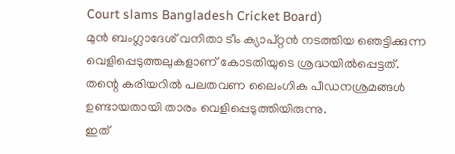Court slams Bangladesh Cricket Board)
മുൻ ബംഗ്ലാദേശ് വനിതാ ടീം ക്യാപ്റ്റൻ നടത്തിയ ഞെട്ടിക്കുന്ന വെളിപ്പെടുത്തലുകളാണ് കോടതിയുടെ ശ്രദ്ധയിൽപ്പെട്ടത്. തന്റെ കരിയറിൽ പലതവണ ലൈംഗിക പീഡനശ്രമങ്ങൾ ഉണ്ടായതായി താരം വെളിപ്പെടുത്തിയിരുന്നു.
ഇത്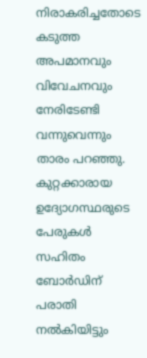നിരാകരിച്ചതോടെ കടുത്ത അപമാനവും വിവേചനവും നേരിടേണ്ടി വന്നുവെന്നും താരം പറഞ്ഞു. കുറ്റക്കാരായ ഉദ്യോഗസ്ഥരുടെ പേരുകൾ സഹിതം ബോർഡിന് പരാതി നൽകിയിട്ടും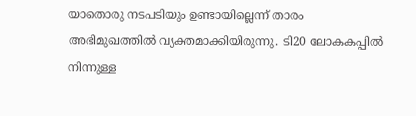യാതൊരു നടപടിയും ഉണ്ടായില്ലെന്ന് താരം അഭിമുഖത്തിൽ വ്യക്തമാക്കിയിരുന്നു. ടി20 ലോകകപ്പിൽ നിന്നുള്ള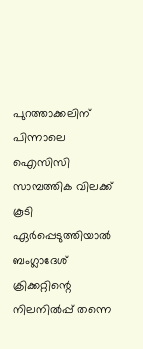പുറത്താക്കലിന് പിന്നാലെ ഐസിസി സാമ്പത്തിക വിലക്ക് കൂടി ഏർപ്പെടുത്തിയാൽ ബംഗ്ലാദേശ് ക്രിക്കറ്റിന്റെ നിലനിൽപ്പ് തന്നെ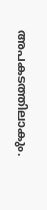അപകടത്തിലാകും.